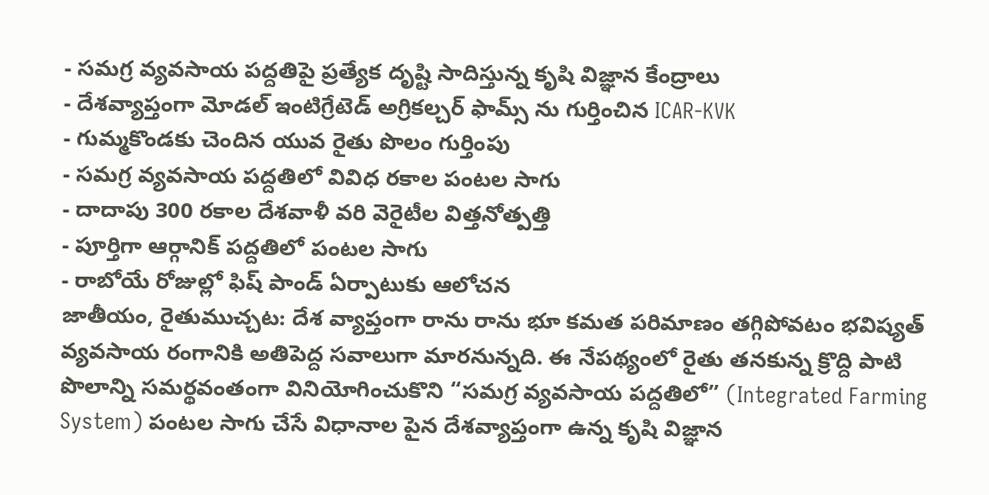- సమగ్ర వ్యవసాయ పద్దతిపై ప్రత్యేక దృష్టి సాదిస్తున్న కృషి విజ్ఞాన కేంద్రాలు
- దేశవ్యాప్తంగా మోడల్ ఇంటిగ్రేటెడ్ అగ్రికల్చర్ ఫామ్స్ ను గుర్తించిన ICAR-KVK
- గుమ్మకొండకు చెందిన యువ రైతు పొలం గుర్తింపు
- సమగ్ర వ్యవసాయ పద్దతిలో వివిధ రకాల పంటల సాగు
- దాదాపు 300 రకాల దేశవాళీ వరి వెరైటీల విత్తనోత్పత్తి
- పూర్తిగా ఆర్గానిక్ పద్దతిలో పంటల సాగు
- రాబోయే రోజుల్లో ఫిష్ పాండ్ ఏర్పాటుకు ఆలోచన
జాతీయం, రైతుముచ్చట: దేశ వ్యాప్తంగా రాను రాను భూ కమత పరిమాణం తగ్గిపోవటం భవిష్యత్ వ్యవసాయ రంగానికి అతిపెద్ద సవాలుగా మారనున్నది. ఈ నేపథ్యంలో రైతు తనకున్న క్రొద్ది పాటి పొలాన్ని సమర్థవంతంగా వినియోగించుకొని “సమగ్ర వ్యవసాయ పద్దతిలో” (Integrated Farming System) పంటల సాగు చేసే విధానాల పైన దేశవ్యాప్తంగా ఉన్న కృషి విజ్ఞాన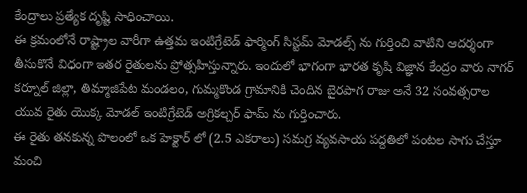కేంద్రాలు ప్రత్యేక దృష్టి సాధించాయి.
ఈ క్రమంలోనే రాష్ట్రాల వారీగా ఉత్తమ ఇంటిగ్రేటెడ్ ఫార్మింగ్ సిస్టమ్ మోడల్స్ ను గుర్తించి వాటిని ఆదర్శంగా తీసుకొనే విధంగా ఇతర రైతులను ప్రోత్సహిస్తున్నారు. ఇందులో భాగంగా భారత కృషి విజ్ఞాన కేంద్రం వారు నాగర్ కర్నూల్ జిల్లా, తిమ్మాజిపేట మండలం, గుమ్మకొండ గ్రామానికి చెందిన బైరపాగ రాజు అనే 32 సంవత్సరాల యువ రైతు యొక్క మోడల్ ఇంటిగ్రేటెడ్ అగ్రికల్చర్ ఫామ్ ను గుర్తించారు.
ఈ రైతు తనకున్న పొలంలో ఒక హెక్టార్ లో (2.5 ఎకరాలు) సమగ్ర వ్యవసాయ పద్దతిలో పంటల సాగు చేస్తూ మంచి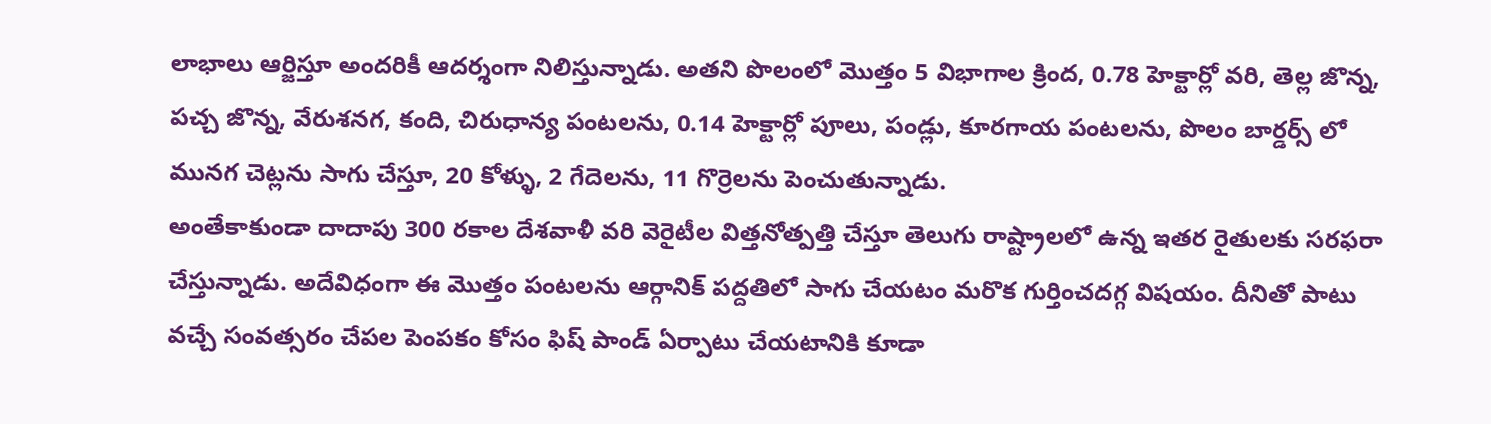లాభాలు ఆర్జిస్తూ అందరికీ ఆదర్శంగా నిలిస్తున్నాడు. అతని పొలంలో మొత్తం 5 విభాగాల క్రింద, 0.78 హెక్టార్లో వరి, తెల్ల జొన్న, పచ్చ జొన్న, వేరుశనగ, కంది, చిరుధాన్య పంటలను, 0.14 హెక్టార్లో పూలు, పండ్లు, కూరగాయ పంటలను, పొలం బార్డర్స్ లో మునగ చెట్లను సాగు చేస్తూ, 20 కోళ్ళు, 2 గేదెలను, 11 గొర్రెలను పెంచుతున్నాడు.
అంతేకాకుండా దాదాపు 300 రకాల దేశవాళీ వరి వెరైటీల విత్తనోత్పత్తి చేస్తూ తెలుగు రాష్ట్రాలలో ఉన్న ఇతర రైతులకు సరఫరా చేస్తున్నాడు. అదేవిధంగా ఈ మొత్తం పంటలను ఆర్గానిక్ పద్దతిలో సాగు చేయటం మరొక గుర్తించదగ్గ విషయం. దీనితో పాటు వచ్చే సంవత్సరం చేపల పెంపకం కోసం ఫిష్ పాండ్ ఏర్పాటు చేయటానికి కూడా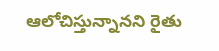ఆలోచిస్తున్నానని రైతు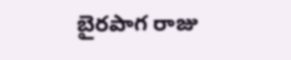బైరపాగ రాజు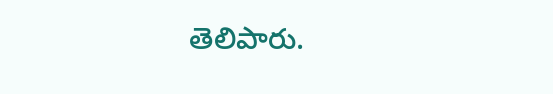తెలిపారు.